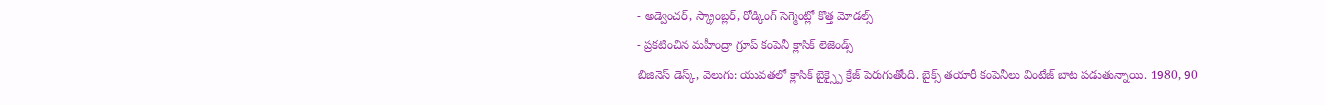- అడ్వెంచర్, స్క్రాంబ్లర్, రోడ్కింగ్ సెగ్మెంట్లో కొత్త మోడల్స్
- ప్రకటించిన మహీంద్రా గ్రూప్ కంపెనీ క్లాసిక్ లెజెండ్స్
బిజినెస్ డెస్క్, వెలుగు: యువతలో క్లాసిక్ బైక్స్పై క్రేజ్ పెరుగుతోంది. బైక్స్ తయారీ కంపెనీలు వింటేజ్ బాట పడుతున్నాయి. 1980, 90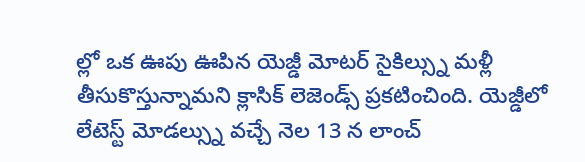ల్లో ఒక ఊపు ఊపిన యెజ్డీ మోటర్ సైకిల్స్ను మళ్లీ తీసుకొస్తున్నామని క్లాసిక్ లెజెండ్స్ ప్రకటించింది. యెజ్డీలో లేటెస్ట్ మోడల్స్ను వచ్చే నెల 13 న లాంచ్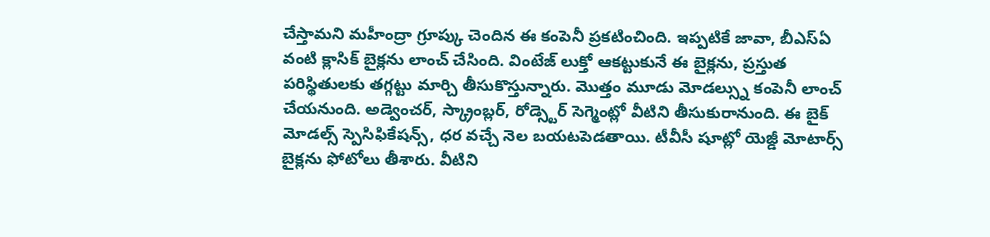చేస్తామని మహీంద్రా గ్రూప్కు చెందిన ఈ కంపెనీ ప్రకటించింది. ఇప్పటికే జావా, బీఎస్ఏ వంటి క్లాసిక్ బైక్లను లాంచ్ చేసింది. వింటేజ్ లుక్తో ఆకట్టుకునే ఈ బైక్లను, ప్రస్తుత పరిస్థితులకు తగ్గట్టు మార్చి తీసుకొస్తున్నారు. మొత్తం మూడు మోడల్స్ను కంపెనీ లాంచ్ చేయనుంది. అడ్వెంచర్, స్క్రాంబ్లర్, రోడ్స్టెర్ సెగ్మెంట్లో వీటిని తీసుకురానుంది. ఈ బైక్ మోడల్స్ స్పెసిఫికేషన్స్, ధర వచ్చే నెల బయటపెడతాయి. టీవీసీ షూట్లో యెజ్డీ మోటార్స్ బైక్లను ఫోటోలు తీశారు. వీటిని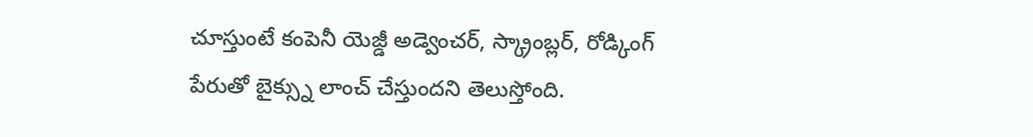చూస్తుంటే కంపెనీ యెజ్డీ అడ్వెంచర్, స్క్రాంబ్లర్, రోడ్కింగ్ పేరుతో బైక్స్ను లాంచ్ చేస్తుందని తెలుస్తోంది.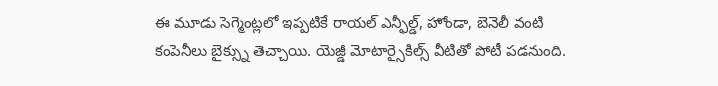ఈ మూడు సెగ్మెంట్లలో ఇప్పటికే రాయల్ ఎన్ఫీల్డ్, హోండా, బెనెలీ వంటి కంపెనీలు బైక్స్ను తెచ్చాయి. యెజ్డీ మోటార్సైకిల్స్ వీటితో పోటీ పడనుంది.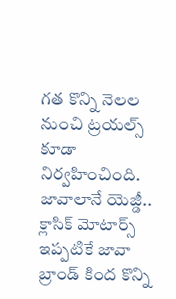గత కొన్ని నెలల నుంచి ట్రయల్స్ కూడా నిర్వహించింది.
జావాలానే యెజ్డీ..
క్లాసిక్ మోటార్స్ ఇప్పటికే జావా బ్రాండ్ కింద కొన్ని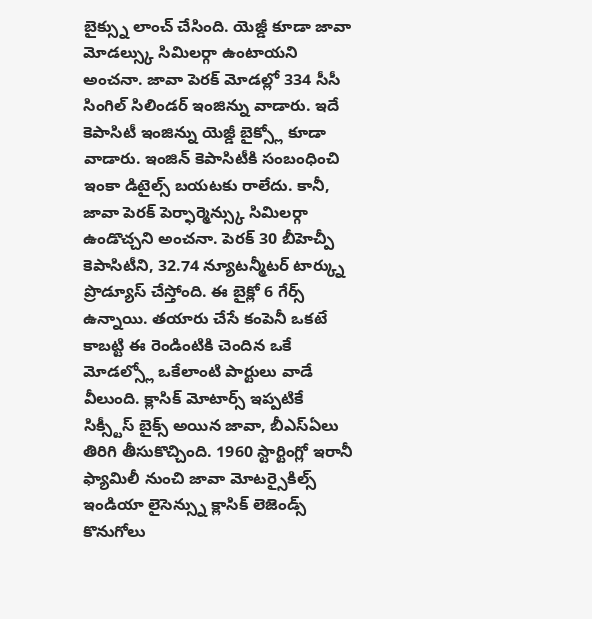బైక్స్ను లాంచ్ చేసింది. యెజ్డీ కూడా జావా మోడల్స్కు సిమిలర్గా ఉంటాయని అంచనా. జావా పెరక్ మోడల్లో 334 సీసీ సింగిల్ సిలిండర్ ఇంజిన్ను వాడారు. ఇదే కెపాసిటీ ఇంజిన్ను యెజ్డీ బైక్స్లో కూడా వాడారు. ఇంజిన్ కెపాసిటీకి సంబంధించి ఇంకా డిటైల్స్ బయటకు రాలేదు. కానీ, జావా పెరక్ పెర్ఫార్మెన్స్కు సిమిలర్గా ఉండొచ్చని అంచనా. పెరక్ 30 బీహెచ్పీ కెపాసిటీని, 32.74 న్యూటన్మీటర్ టార్క్ను ప్రొడ్యూస్ చేస్తోంది. ఈ బైక్లో 6 గేర్స్ ఉన్నాయి. తయారు చేసే కంపెనీ ఒకటే కాబట్టి ఈ రెండింటికి చెందిన ఒకే మోడల్స్లో ఒకేలాంటి పార్టులు వాడే వీలుంది. క్లాసిక్ మోటార్స్ ఇప్పటికే సిక్స్టీస్ బైక్స్ అయిన జావా, బీఎస్ఏలు తిరిగి తీసుకొచ్చింది. 1960 స్టార్టింగ్లో ఇరానీ ఫ్యామిలీ నుంచి జావా మోటర్సైకిల్స్ ఇండియా లైసెన్స్ను క్లాసిక్ లెజెండ్స్ కొనుగోలు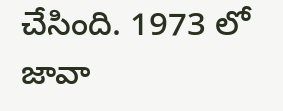చేసింది. 1973 లో జావా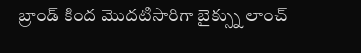బ్రాండ్ కింద మొదటిసారిగా బైక్స్ను లాంచ్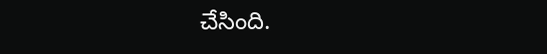చేసింది.